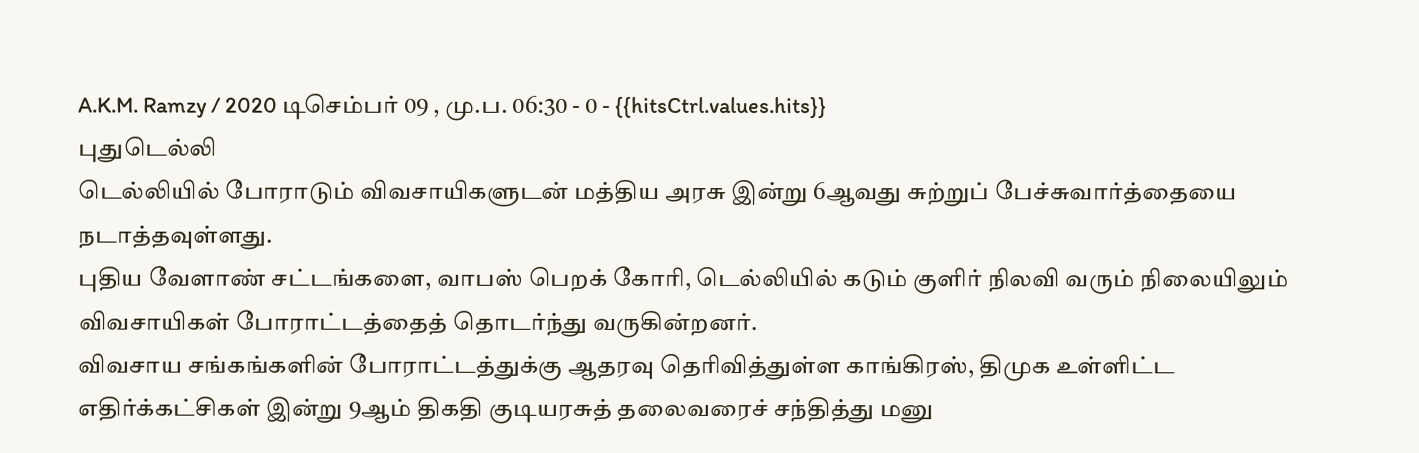A.K.M. Ramzy / 2020 டிசெம்பர் 09 , மு.ப. 06:30 - 0 - {{hitsCtrl.values.hits}}
புதுடெல்லி
டெல்லியில் போராடும் விவசாயிகளுடன் மத்திய அரசு இன்று 6ஆவது சுற்றுப் பேச்சுவார்த்தையை நடாத்தவுள்ளது.
புதிய வேளாண் சட்டங்களை, வாபஸ் பெறக் கோரி, டெல்லியில் கடும் குளிர் நிலவி வரும் நிலையிலும் விவசாயிகள் போராட்டத்தைத் தொடர்ந்து வருகின்றனர்.
விவசாய சங்கங்களின் போராட்டத்துக்கு ஆதரவு தெரிவித்துள்ள காங்கிரஸ், திமுக உள்ளிட்ட எதிர்க்கட்சிகள் இன்று 9ஆம் திகதி குடியரசுத் தலைவரைச் சந்தித்து மனு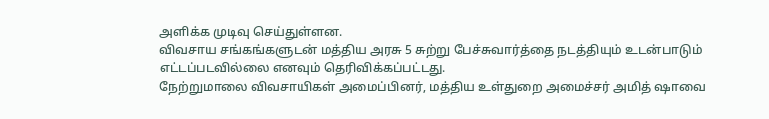அளிக்க முடிவு செய்துள்ளன.
விவசாய சங்கங்களுடன் மத்திய அரசு 5 சுற்று பேச்சுவார்த்தை நடத்தியும் உடன்பாடும் எட்டப்படவில்லை எனவும் தெரிவிக்கப்பட்டது.
நேற்றுமாலை விவசாயிகள் அமைப்பினர், மத்திய உள்துறை அமைச்சர் அமித் ஷாவை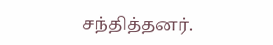சந்தித்தனர்.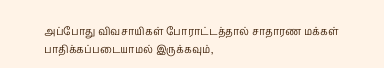அப்போது விவசாயிகள் போராட்டத்தால் சாதாரண மக்கள் பாதிக்கப்படையாமல் இருக்கவும்,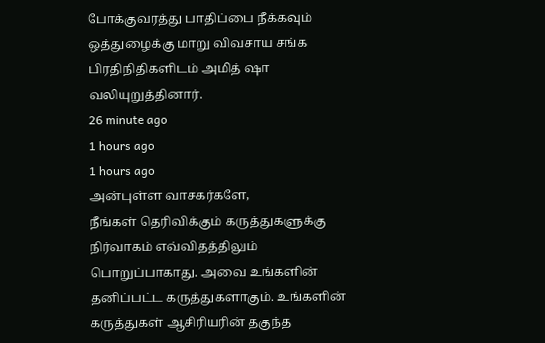போக்குவரத்து பாதிப்பை நீக்கவும் ஒத்துழைக்கு மாறு விவசாய சங்க பிரதிநிதிகளிடம் அமித் ஷா வலியுறுத்தினார்.
26 minute ago
1 hours ago
1 hours ago
அன்புள்ள வாசகர்களே,
நீங்கள் தெரிவிக்கும் கருத்துகளுக்கு நிர்வாகம் எவ்விதத்திலும் பொறுப்பாகாது. அவை உங்களின் தனிப்பட்ட கருத்துகளாகும். உங்களின் கருத்துகள் ஆசிரியரின் தகுந்த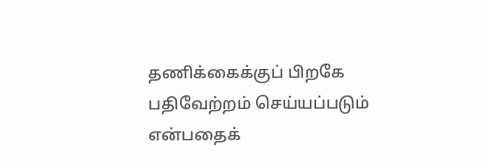தணிக்கைக்குப் பிறகே பதிவேற்றம் செய்யப்படும் என்பதைக்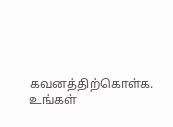கவனத்திற்கொள்க. உங்கள்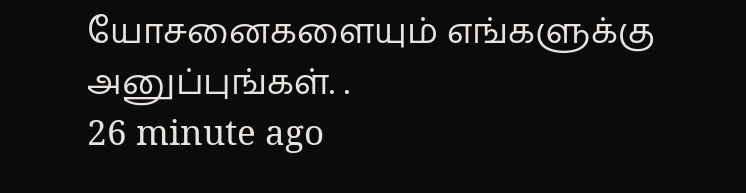யோசனைகளையும் எங்களுக்கு அனுப்புங்கள். .
26 minute ago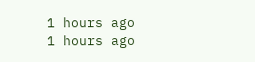1 hours ago
1 hours ago